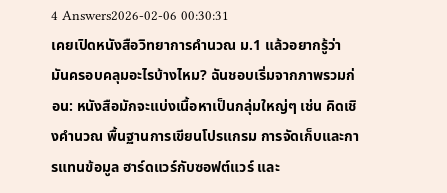4 Answers2026-02-06 00:30:31
เคยเปิดหนังสือวิทยาการคำนวณ ม.1 แล้วอยากรู้ว่ามันครอบคลุมอะไรบ้างไหม? ฉันชอบเริ่มจากภาพรวมก่อน: หนังสือมักจะแบ่งเนื้อหาเป็นกลุ่มใหญ่ๆ เช่น คิดเชิงคำนวณ พื้นฐานการเขียนโปรแกรม การจัดเก็บและการแทนข้อมูล ฮาร์ดแวร์กับซอฟต์แวร์ และ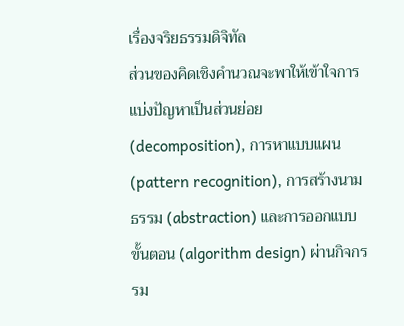เรื่องจริยธรรมดิจิทัล
ส่วนของคิดเชิงคำนวณจะพาให้เข้าใจการแบ่งปัญหาเป็นส่วนย่อย (decomposition), การหาแบบแผน (pattern recognition), การสร้างนามธรรม (abstraction) และการออกแบบขั้นตอน (algorithm design) ผ่านกิจกรรม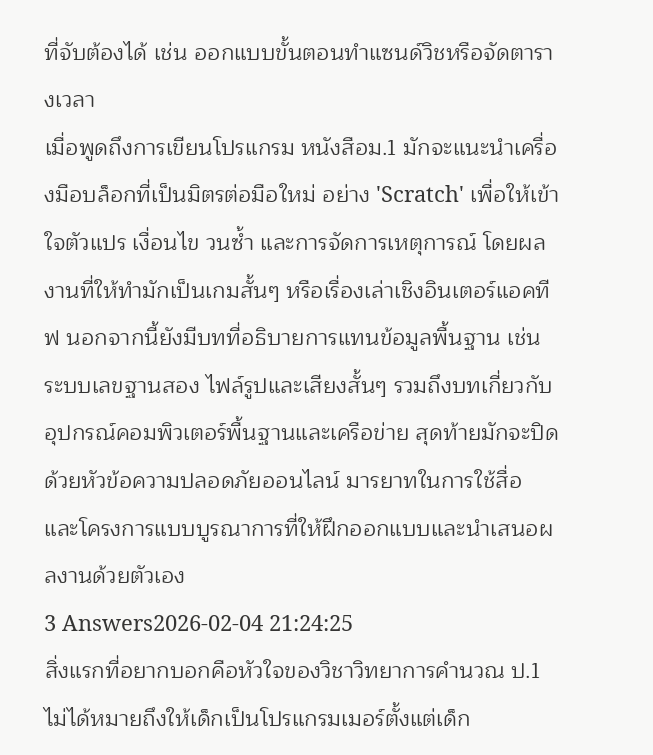ที่จับต้องได้ เช่น ออกแบบขั้นตอนทำแซนด์วิชหรือจัดตารางเวลา
เมื่อพูดถึงการเขียนโปรแกรม หนังสือม.1 มักจะแนะนำเครื่องมือบล็อกที่เป็นมิตรต่อมือใหม่ อย่าง 'Scratch' เพื่อให้เข้าใจตัวแปร เงื่อนไข วนซ้ำ และการจัดการเหตุการณ์ โดยผลงานที่ให้ทำมักเป็นเกมสั้นๆ หรือเรื่องเล่าเชิงอินเตอร์แอคทีฟ นอกจากนี้ยังมีบทที่อธิบายการแทนข้อมูลพื้นฐาน เช่น ระบบเลขฐานสอง ไฟล์รูปและเสียงสั้นๆ รวมถึงบทเกี่ยวกับอุปกรณ์คอมพิวเตอร์พื้นฐานและเครือข่าย สุดท้ายมักจะปิดด้วยหัวข้อความปลอดภัยออนไลน์ มารยาทในการใช้สื่อ และโครงการแบบบูรณาการที่ให้ฝึกออกแบบและนำเสนอผลงานด้วยตัวเอง
3 Answers2026-02-04 21:24:25
สิ่งแรกที่อยากบอกคือหัวใจของวิชาวิทยาการคำนวณ ป.1 ไม่ได้หมายถึงให้เด็กเป็นโปรแกรมเมอร์ตั้งแต่เด็ก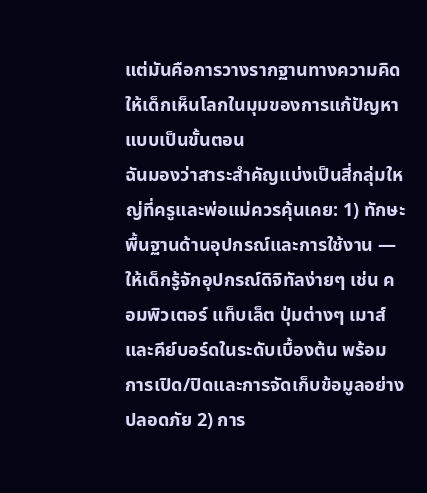แต่มันคือการวางรากฐานทางความคิดให้เด็กเห็นโลกในมุมของการแก้ปัญหาแบบเป็นขั้นตอน
ฉันมองว่าสาระสำคัญแบ่งเป็นสี่กลุ่มใหญ่ที่ครูและพ่อแม่ควรคุ้นเคย: 1) ทักษะพื้นฐานด้านอุปกรณ์และการใช้งาน — ให้เด็กรู้จักอุปกรณ์ดิจิทัลง่ายๆ เช่น คอมพิวเตอร์ แท็บเล็ต ปุ่มต่างๆ เมาส์และคีย์บอร์ดในระดับเบื้องต้น พร้อมการเปิด/ปิดและการจัดเก็บข้อมูลอย่างปลอดภัย 2) การ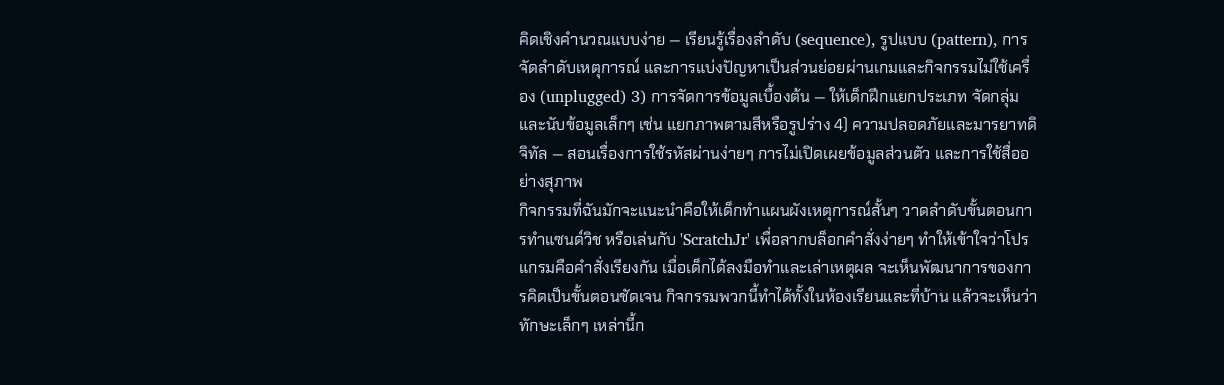คิดเชิงคำนวณแบบง่าย — เรียนรู้เรื่องลำดับ (sequence), รูปแบบ (pattern), การจัดลำดับเหตุการณ์ และการแบ่งปัญหาเป็นส่วนย่อยผ่านเกมและกิจกรรมไม่ใช้เครื่อง (unplugged) 3) การจัดการข้อมูลเบื้องต้น — ให้เด็กฝึกแยกประเภท จัดกลุ่ม และนับข้อมูลเล็กๆ เช่น แยกภาพตามสีหรือรูปร่าง 4) ความปลอดภัยและมารยาทดิจิทัล — สอนเรื่องการใช้รหัสผ่านง่ายๆ การไม่เปิดเผยข้อมูลส่วนตัว และการใช้สื่ออย่างสุภาพ
กิจกรรมที่ฉันมักจะแนะนำคือให้เด็กทำแผนผังเหตุการณ์สั้นๆ วาดลำดับขั้นตอนการทำแซนด์วิช หรือเล่นกับ 'ScratchJr' เพื่อลากบล็อกคำสั่งง่ายๆ ทำให้เข้าใจว่าโปรแกรมคือคำสั่งเรียงกัน เมื่อเด็กได้ลงมือทำและเล่าเหตุผล จะเห็นพัฒนาการของการคิดเป็นขั้นตอนชัดเจน กิจกรรมพวกนี้ทำได้ทั้งในห้องเรียนและที่บ้าน แล้วจะเห็นว่าทักษะเล็กๆ เหล่านี้ก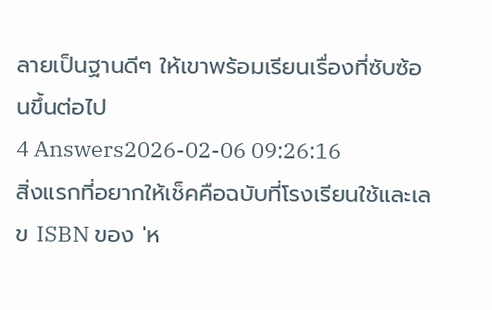ลายเป็นฐานดีๆ ให้เขาพร้อมเรียนเรื่องที่ซับซ้อนขึ้นต่อไป
4 Answers2026-02-06 09:26:16
สิ่งแรกที่อยากให้เช็คคือฉบับที่โรงเรียนใช้และเลข ISBN ของ 'ห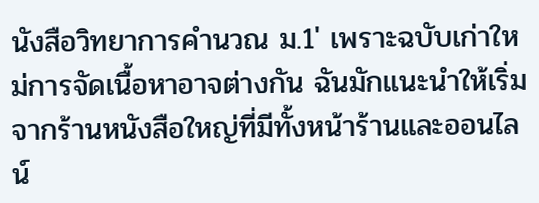นังสือวิทยาการคํานวณ ม.1' เพราะฉบับเก่าใหม่การจัดเนื้อหาอาจต่างกัน ฉันมักแนะนำให้เริ่มจากร้านหนังสือใหญ่ที่มีทั้งหน้าร้านและออนไลน์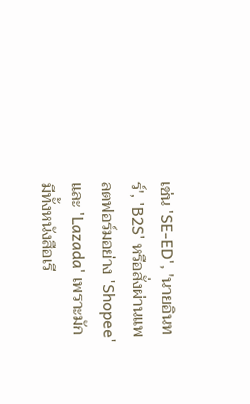เช่น 'SE-ED', 'นายอินทร์', 'B2S' หรือสั่งผ่านแพลตฟอร์มอย่าง 'Shopee' และ 'Lazada' เพราะมักมีทั้งหนังสือเรี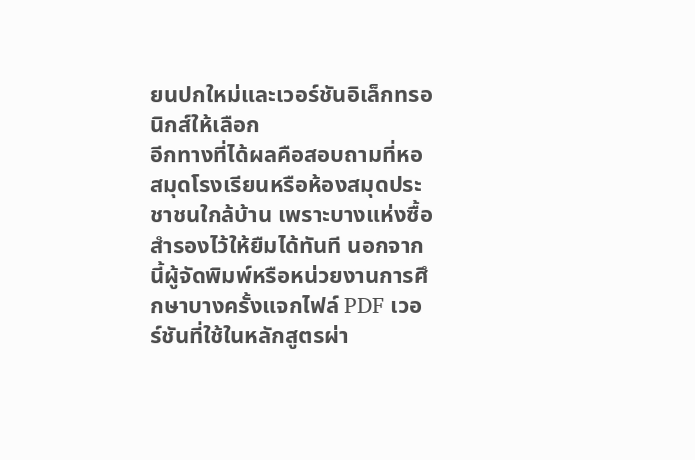ยนปกใหม่และเวอร์ชันอิเล็กทรอนิกส์ให้เลือก
อีกทางที่ได้ผลคือสอบถามที่หอสมุดโรงเรียนหรือห้องสมุดประชาชนใกล้บ้าน เพราะบางแห่งซื้อสำรองไว้ให้ยืมได้ทันที นอกจากนี้ผู้จัดพิมพ์หรือหน่วยงานการศึกษาบางครั้งแจกไฟล์ PDF เวอร์ชันที่ใช้ในหลักสูตรผ่า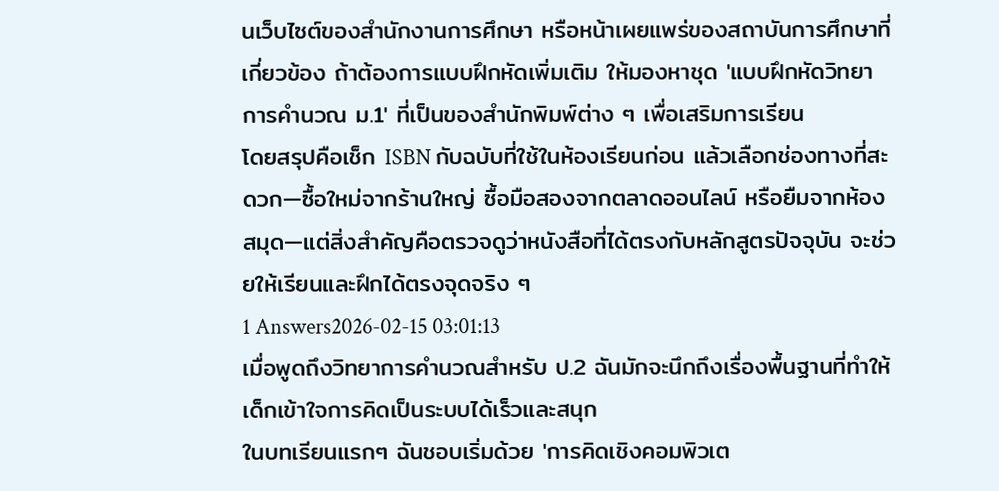นเว็บไซต์ของสำนักงานการศึกษา หรือหน้าเผยแพร่ของสถาบันการศึกษาที่เกี่ยวข้อง ถ้าต้องการแบบฝึกหัดเพิ่มเติม ให้มองหาชุด 'แบบฝึกหัดวิทยาการคํานวณ ม.1' ที่เป็นของสำนักพิมพ์ต่าง ๆ เพื่อเสริมการเรียน
โดยสรุปคือเช็ก ISBN กับฉบับที่ใช้ในห้องเรียนก่อน แล้วเลือกช่องทางที่สะดวก—ซื้อใหม่จากร้านใหญ่ ซื้อมือสองจากตลาดออนไลน์ หรือยืมจากห้องสมุด—แต่สิ่งสำคัญคือตรวจดูว่าหนังสือที่ได้ตรงกับหลักสูตรปัจจุบัน จะช่วยให้เรียนและฝึกได้ตรงจุดจริง ๆ
1 Answers2026-02-15 03:01:13
เมื่อพูดถึงวิทยาการคำนวณสำหรับ ป.2 ฉันมักจะนึกถึงเรื่องพื้นฐานที่ทำให้เด็กเข้าใจการคิดเป็นระบบได้เร็วและสนุก
ในบทเรียนแรกๆ ฉันชอบเริ่มด้วย 'การคิดเชิงคอมพิวเต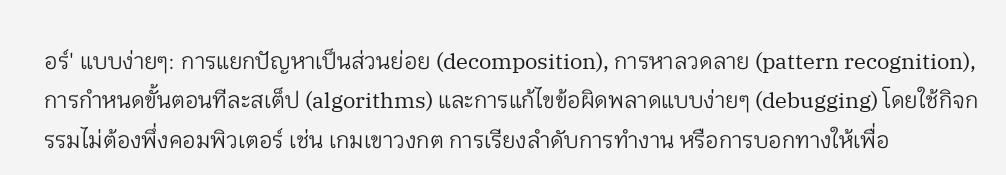อร์' แบบง่ายๆ: การแยกปัญหาเป็นส่วนย่อย (decomposition), การหาลวดลาย (pattern recognition), การกำหนดขั้นตอนทีละสเต็ป (algorithms) และการแก้ไขข้อผิดพลาดแบบง่ายๆ (debugging) โดยใช้กิจกรรมไม่ต้องพึ่งคอมพิวเตอร์ เช่น เกมเขาวงกต การเรียงลำดับการทำงาน หรือการบอกทางให้เพื่อ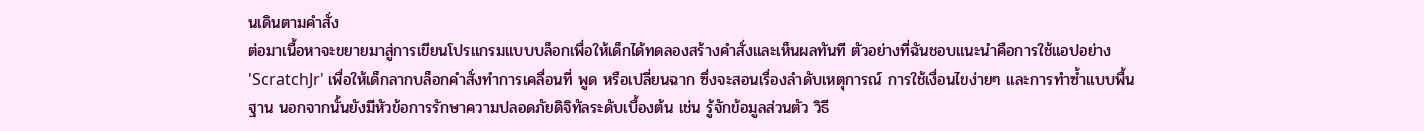นเดินตามคำสั่ง
ต่อมาเนื้อหาจะขยายมาสู่การเขียนโปรแกรมแบบบล็อกเพื่อให้เด็กได้ทดลองสร้างคำสั่งและเห็นผลทันที ตัวอย่างที่ฉันชอบแนะนำคือการใช้แอปอย่าง 'ScratchJr' เพื่อให้เด็กลากบล็อกคำสั่งทำการเคลื่อนที่ พูด หรือเปลี่ยนฉาก ซึ่งจะสอนเรื่องลำดับเหตุการณ์ การใช้เงื่อนไขง่ายๆ และการทำซ้ำแบบพื้นฐาน นอกจากนั้นยังมีหัวข้อการรักษาความปลอดภัยดิจิทัลระดับเบื้องต้น เช่น รู้จักข้อมูลส่วนตัว วิธี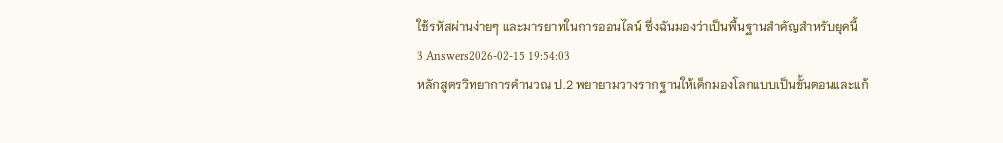ใช้รหัสผ่านง่ายๆ และมารยาทในการออนไลน์ ซึ่งฉันมองว่าเป็นพื้นฐานสำคัญสำหรับยุคนี้
3 Answers2026-02-15 19:54:03
หลักสูตรวิทยาการคํานวณ ป.2 พยายามวางรากฐานให้เด็กมองโลกแบบเป็นขั้นตอนและแก้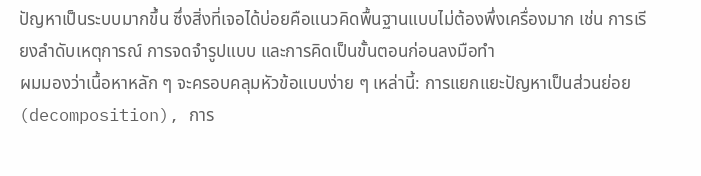ปัญหาเป็นระบบมากขึ้น ซึ่งสิ่งที่เจอได้บ่อยคือแนวคิดพื้นฐานแบบไม่ต้องพึ่งเครื่องมาก เช่น การเรียงลำดับเหตุการณ์ การจดจำรูปแบบ และการคิดเป็นขั้นตอนก่อนลงมือทำ
ผมมองว่าเนื้อหาหลัก ๆ จะครอบคลุมหัวข้อแบบง่าย ๆ เหล่านี้: การแยกแยะปัญหาเป็นส่วนย่อย (decomposition), การ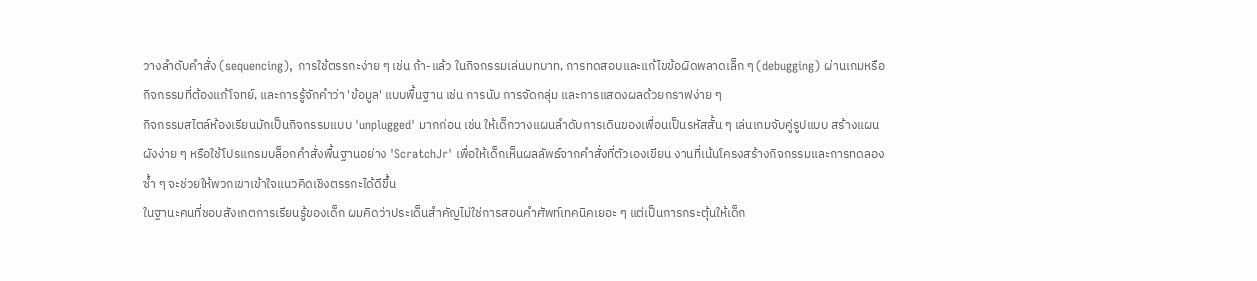วางลำดับคำสั่ง (sequencing), การใช้ตรรกะง่าย ๆ เช่น ถ้า-แล้ว ในกิจกรรมเล่นบทบาท, การทดสอบและแก้ไขข้อผิดพลาดเล็ก ๆ (debugging) ผ่านเกมหรือกิจกรรมที่ต้องแก้โจทย์, และการรู้จักคำว่า 'ข้อมูล' แบบพื้นฐาน เช่น การนับ การจัดกลุ่ม และการแสดงผลด้วยกราฟง่าย ๆ
กิจกรรมสไตล์ห้องเรียนมักเป็นกิจกรรมแบบ 'unplugged' มากก่อน เช่น ให้เด็กวางแผนลำดับการเดินของเพื่อนเป็นรหัสสั้น ๆ เล่นเกมจับคู่รูปแบบ สร้างแผนผังง่าย ๆ หรือใช้โปรแกรมบล็อกคำสั่งพื้นฐานอย่าง 'ScratchJr' เพื่อให้เด็กเห็นผลลัพธ์จากคำสั่งที่ตัวเองเขียน งานที่เน้นโครงสร้างกิจกรรมและการทดลองซ้ำ ๆ จะช่วยให้พวกเขาเข้าใจแนวคิดเชิงตรรกะได้ดีขึ้น
ในฐานะคนที่ชอบสังเกตการเรียนรู้ของเด็ก ผมคิดว่าประเด็นสำคัญไม่ใช่การสอนคำศัพท์เทคนิคเยอะ ๆ แต่เป็นการกระตุ้นให้เด็ก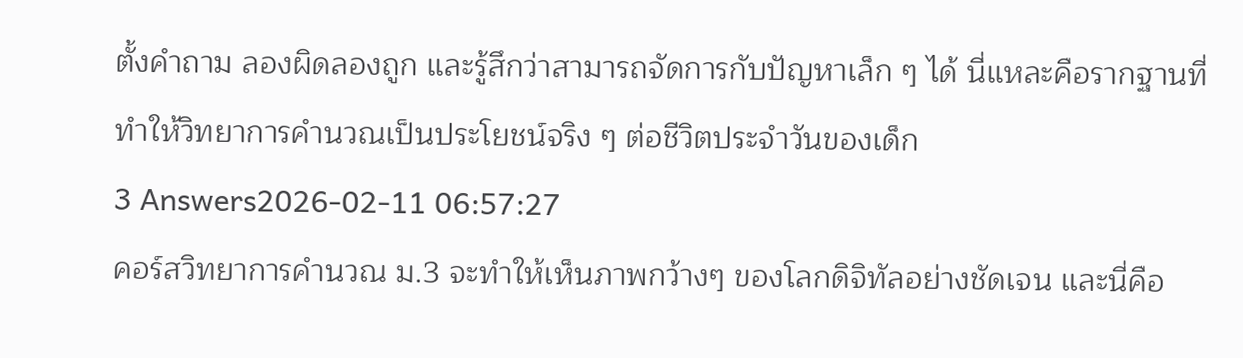ตั้งคำถาม ลองผิดลองถูก และรู้สึกว่าสามารถจัดการกับปัญหาเล็ก ๆ ได้ นี่แหละคือรากฐานที่ทำให้วิทยาการคํานวณเป็นประโยชน์จริง ๆ ต่อชีวิตประจำวันของเด็ก
3 Answers2026-02-11 06:57:27
คอร์สวิทยาการคํานวณ ม.3 จะทำให้เห็นภาพกว้างๆ ของโลกดิจิทัลอย่างชัดเจน และนี่คือ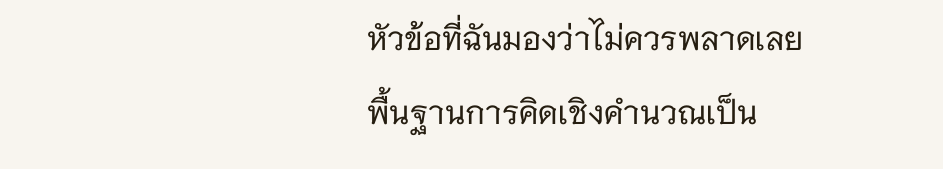หัวข้อที่ฉันมองว่าไม่ควรพลาดเลย
พื้นฐานการคิดเชิงคำนวณเป็น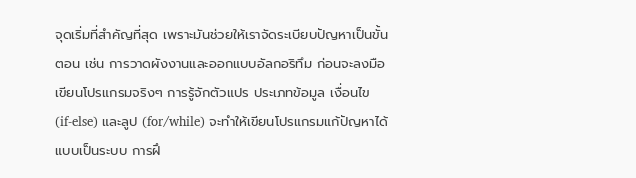จุดเริ่มที่สำคัญที่สุด เพราะมันช่วยให้เราจัดระเบียบปัญหาเป็นขั้นตอน เช่น การวาดผังงานและออกแบบอัลกอริทึม ก่อนจะลงมือเขียนโปรแกรมจริงๆ การรู้จักตัวแปร ประเภทข้อมูล เงื่อนไข (if-else) และลูป (for/while) จะทำให้เขียนโปรแกรมแก้ปัญหาได้แบบเป็นระบบ การฝึ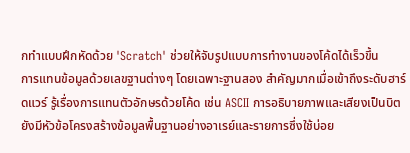กทำแบบฝึกหัดด้วย 'Scratch' ช่วยให้จับรูปแบบการทำงานของโค้ดได้เร็วขึ้น
การแทนข้อมูลด้วยเลขฐานต่างๆ โดยเฉพาะฐานสอง สำคัญมากเมื่อเข้าถึงระดับฮาร์ดแวร์ รู้เรื่องการแทนตัวอักษรด้วยโค้ด เช่น ASCII การอธิบายภาพและเสียงเป็นบิต ยังมีหัวข้อโครงสร้างข้อมูลพื้นฐานอย่างอาเรย์และรายการซึ่งใช้บ่อย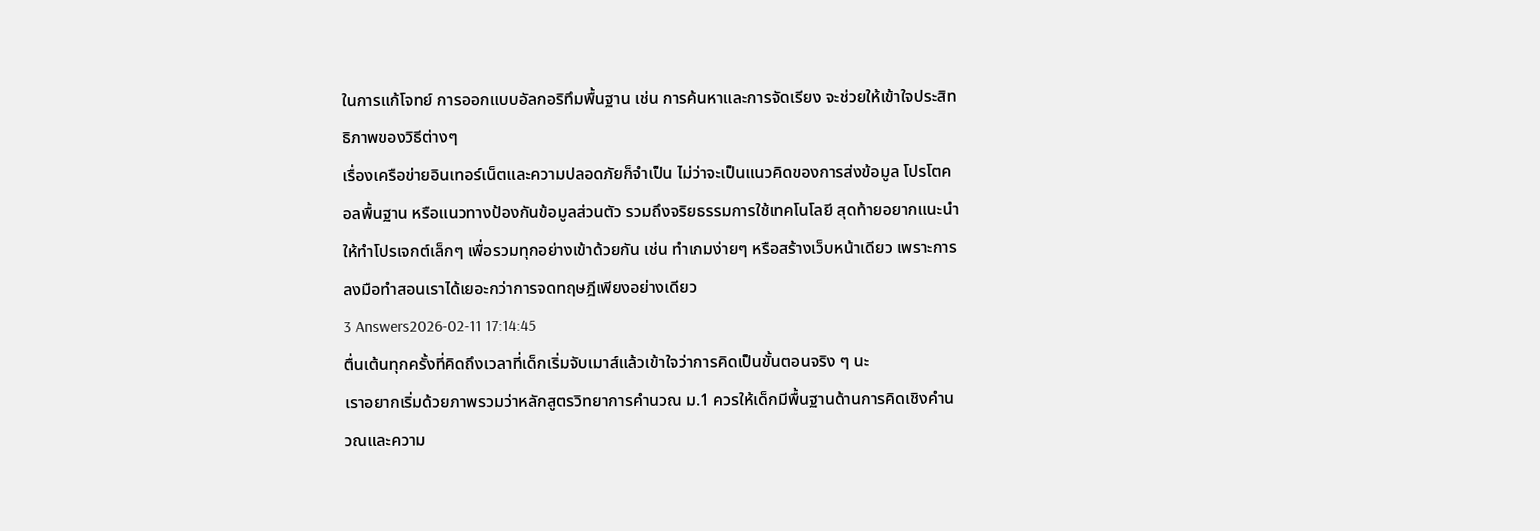ในการแก้โจทย์ การออกแบบอัลกอริทึมพื้นฐาน เช่น การค้นหาและการจัดเรียง จะช่วยให้เข้าใจประสิทธิภาพของวิธีต่างๆ
เรื่องเครือข่ายอินเทอร์เน็ตและความปลอดภัยก็จำเป็น ไม่ว่าจะเป็นแนวคิดของการส่งข้อมูล โปรโตคอลพื้นฐาน หรือแนวทางป้องกันข้อมูลส่วนตัว รวมถึงจริยธรรมการใช้เทคโนโลยี สุดท้ายอยากแนะนำให้ทำโปรเจกต์เล็กๆ เพื่อรวมทุกอย่างเข้าด้วยกัน เช่น ทำเกมง่ายๆ หรือสร้างเว็บหน้าเดียว เพราะการลงมือทำสอนเราได้เยอะกว่าการจดทฤษฎีเพียงอย่างเดียว
3 Answers2026-02-11 17:14:45
ตื่นเต้นทุกครั้งที่คิดถึงเวลาที่เด็กเริ่มจับเมาส์แล้วเข้าใจว่าการคิดเป็นขั้นตอนจริง ๆ นะ
เราอยากเริ่มด้วยภาพรวมว่าหลักสูตรวิทยาการคํานวณ ม.1 ควรให้เด็กมีพื้นฐานด้านการคิดเชิงคำนวณและความ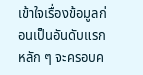เข้าใจเรื่องข้อมูลก่อนเป็นอันดับแรก หลัก ๆ จะครอบค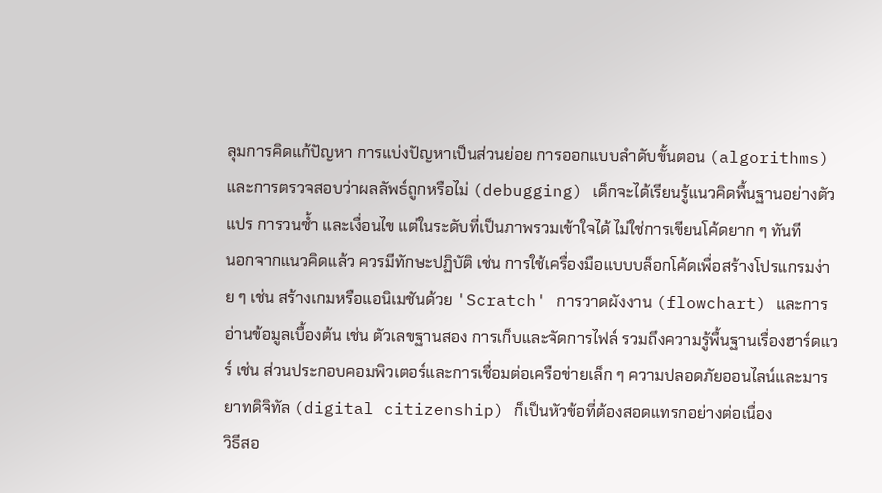ลุมการคิดแก้ปัญหา การแบ่งปัญหาเป็นส่วนย่อย การออกแบบลำดับขั้นตอน (algorithms) และการตรวจสอบว่าผลลัพธ์ถูกหรือไม่ (debugging) เด็กจะได้เรียนรู้แนวคิดพื้นฐานอย่างตัวแปร การวนซ้ำ และเงื่อนไข แต่ในระดับที่เป็นภาพรวมเข้าใจได้ ไม่ใช่การเขียนโค้ดยาก ๆ ทันที
นอกจากแนวคิดแล้ว ควรมีทักษะปฏิบัติ เช่น การใช้เครื่องมือแบบบล็อกโค้ดเพื่อสร้างโปรแกรมง่าย ๆ เช่น สร้างเกมหรือแอนิเมชันด้วย 'Scratch' การวาดผังงาน (flowchart) และการอ่านข้อมูลเบื้องต้น เช่น ตัวเลขฐานสอง การเก็บและจัดการไฟล์ รวมถึงความรู้พื้นฐานเรื่องฮาร์ดแวร์ เช่น ส่วนประกอบคอมพิวเตอร์และการเชื่อมต่อเครือข่ายเล็ก ๆ ความปลอดภัยออนไลน์และมารยาทดิจิทัล (digital citizenship) ก็เป็นหัวข้อที่ต้องสอดแทรกอย่างต่อเนื่อง
วิธีสอ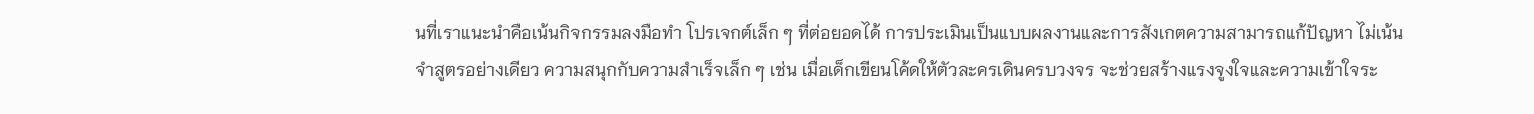นที่เราแนะนำคือเน้นกิจกรรมลงมือทำ โปรเจกต์เล็ก ๆ ที่ต่อยอดได้ การประเมินเป็นแบบผลงานและการสังเกตความสามารถแก้ปัญหา ไม่เน้นจำสูตรอย่างเดียว ความสนุกกับความสำเร็จเล็ก ๆ เช่น เมื่อเด็กเขียนโค้ดให้ตัวละครเดินครบวงจร จะช่วยสร้างแรงจูงใจและความเข้าใจระ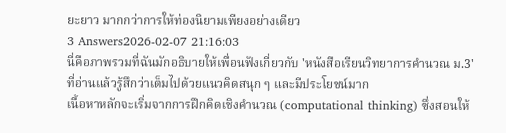ยะยาว มากกว่าการให้ท่องนิยามเพียงอย่างเดียว
3 Answers2026-02-07 21:16:03
นี่คือภาพรวมที่ฉันมักอธิบายให้เพื่อนฟังเกี่ยวกับ 'หนังสือเรียนวิทยาการคํานวณ ม.3' ที่อ่านแล้วรู้สึกว่าเต็มไปด้วยแนวคิดสนุก ๆ และมีประโยชน์มาก
เนื้อหาหลักจะเริ่มจากการฝึกคิดเชิงคำนวณ (computational thinking) ซึ่งสอนให้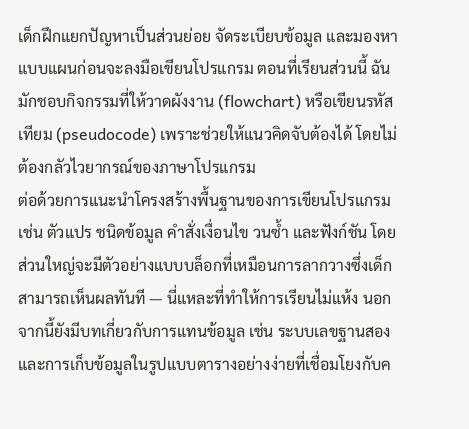เด็กฝึกแยกปัญหาเป็นส่วนย่อย จัดระเบียบข้อมูล และมองหาแบบแผนก่อนจะลงมือเขียนโปรแกรม ตอนที่เรียนส่วนนี้ ฉันมักชอบกิจกรรมที่ให้วาดผังงาน (flowchart) หรือเขียนรหัสเทียม (pseudocode) เพราะช่วยให้แนวคิดจับต้องได้ โดยไม่ต้องกลัวไวยากรณ์ของภาษาโปรแกรม
ต่อด้วยการแนะนําโครงสร้างพื้นฐานของการเขียนโปรแกรม เช่น ตัวแปร ชนิดข้อมูล คำสั่งเงื่อนไข วนซ้ำ และฟังก์ชัน โดยส่วนใหญ่จะมีตัวอย่างแบบบล็อกที่เหมือนการลากวางซึ่งเด็กสามารถเห็นผลทันที — นี่แหละที่ทำให้การเรียนไม่แห้ง นอกจากนี้ยังมีบทเกี่ยวกับการแทนข้อมูล เช่น ระบบเลขฐานสอง และการเก็บข้อมูลในรูปแบบตารางอย่างง่ายที่เชื่อมโยงกับค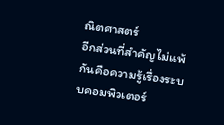ณิตศาสตร์
อีกส่วนที่สำคัญไม่แพ้กันคือความรู้เรื่องระบบคอมพิวเตอร์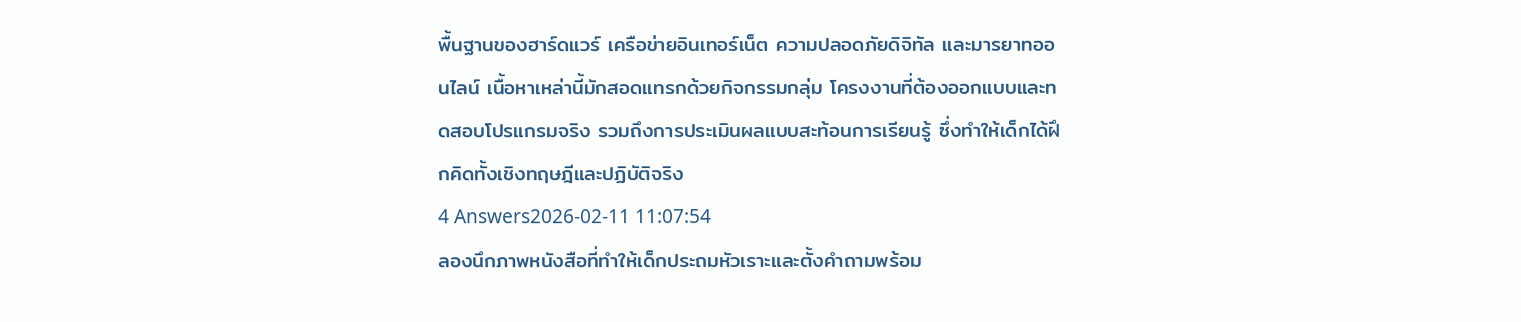พื้นฐานของฮาร์ดแวร์ เครือข่ายอินเทอร์เน็ต ความปลอดภัยดิจิทัล และมารยาทออนไลน์ เนื้อหาเหล่านี้มักสอดแทรกด้วยกิจกรรมกลุ่ม โครงงานที่ต้องออกแบบและทดสอบโปรแกรมจริง รวมถึงการประเมินผลแบบสะท้อนการเรียนรู้ ซึ่งทำให้เด็กได้ฝึกคิดทั้งเชิงทฤษฎีและปฏิบัติจริง
4 Answers2026-02-11 11:07:54
ลองนึกภาพหนังสือที่ทำให้เด็กประถมหัวเราะและตั้งคำถามพร้อม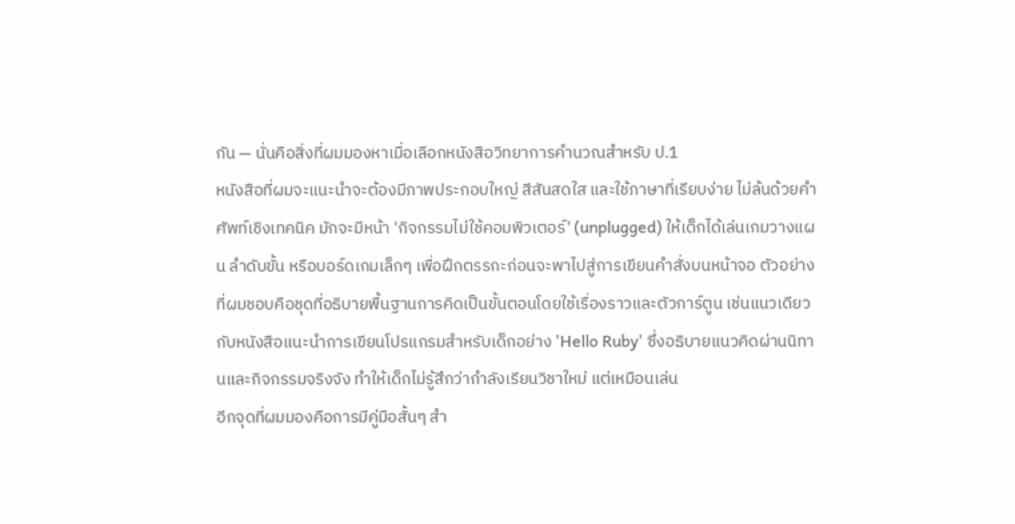กัน — นั่นคือสิ่งที่ผมมองหาเมื่อเลือกหนังสือวิทยาการคำนวณสำหรับ ป.1
หนังสือที่ผมจะแนะนำจะต้องมีภาพประกอบใหญ่ สีสันสดใส และใช้ภาษาที่เรียบง่าย ไม่ล้นด้วยคำศัพท์เชิงเทคนิค มักจะมีหน้า 'กิจกรรมไม่ใช้คอมพิวเตอร์' (unplugged) ให้เด็กได้เล่นเกมวางแผน ลำดับขั้น หรือบอร์ดเกมเล็กๆ เพื่อฝึกตรรกะก่อนจะพาไปสู่การเขียนคำสั่งบนหน้าจอ ตัวอย่างที่ผมชอบคือชุดที่อธิบายพื้นฐานการคิดเป็นขั้นตอนโดยใช้เรื่องราวและตัวการ์ตูน เช่นแนวเดียวกับหนังสือแนะนำการเขียนโปรแกรมสำหรับเด็กอย่าง 'Hello Ruby' ซึ่งอธิบายแนวคิดผ่านนิทานและกิจกรรมจริงจัง ทำให้เด็กไม่รู้สึกว่ากำลังเรียนวิชาใหม่ แต่เหมือนเล่น
อีกจุดที่ผมมองคือการมีคู่มือสั้นๆ สำ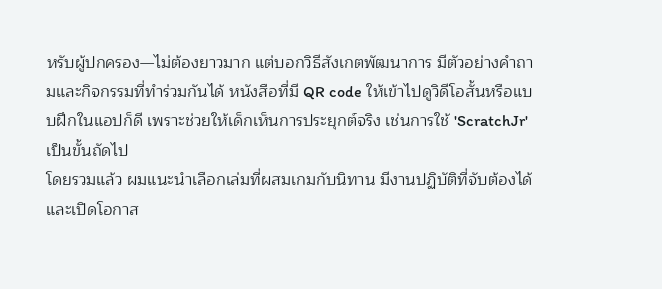หรับผู้ปกครอง—ไม่ต้องยาวมาก แต่บอกวิธีสังเกตพัฒนาการ มีตัวอย่างคำถามและกิจกรรมที่ทำร่วมกันได้ หนังสือที่มี QR code ให้เข้าไปดูวิดีโอสั้นหรือแบบฝึกในแอปก็ดี เพราะช่วยให้เด็กเห็นการประยุกต์จริง เช่นการใช้ 'ScratchJr' เป็นขั้นถัดไป
โดยรวมแล้ว ผมแนะนำเลือกเล่มที่ผสมเกมกับนิทาน มีงานปฏิบัติที่จับต้องได้ และเปิดโอกาส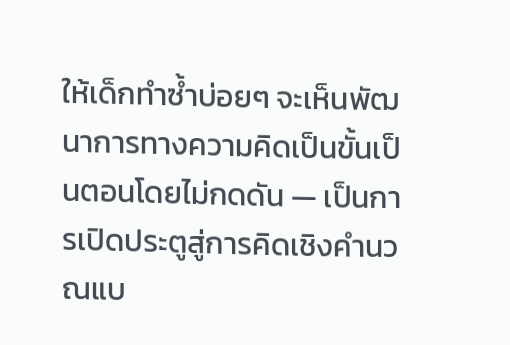ให้เด็กทำซ้ำบ่อยๆ จะเห็นพัฒนาการทางความคิดเป็นขั้นเป็นตอนโดยไม่กดดัน — เป็นการเปิดประตูสู่การคิดเชิงคำนวณแบ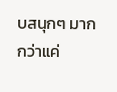บสนุกๆ มากกว่าแค่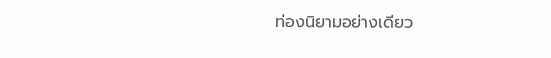ท่องนิยามอย่างเดียว